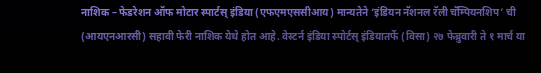नाशिक – फेडरेशन ऑफ मोटार स्पार्टस् इंडिया (एफएमएससीआय) मान्यतेने ‘इंडियन नॅशनल रॅली चॅम्पियनशिप’ ची (आयएनआरसी) सहावी फेरी नाशिक येथे होत आहे. वेस्टर्न इंडिया स्पोर्टस् इंडियातर्फे (विसा) २७ फेब्रुवारी ते १ मार्च या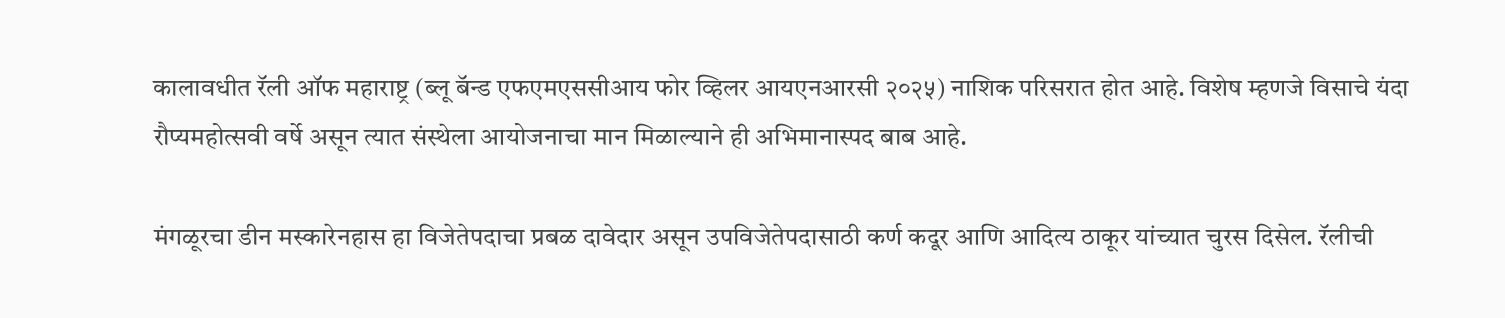कालावधीत रॅली ऑफ महाराष्ट्र (ब्लू बॅन्ड एफएमएससीआय फोर व्हिलर आयएनआरसी २०२५) नाशिक परिसरात होत आहे. विशेष म्हणजे विसाचे यंदा रौप्यमहोत्सवी वर्षे असून त्यात संस्थेला आयोजनाचा मान मिळाल्याने ही अभिमानास्पद बाब आहे.

मंगळूरचा डीन मस्कारेनहास हा विजेतेपदाचा प्रबळ दावेदार असून उपविजेतेपदासाठी कर्ण कदूर आणि आदित्य ठाकूर यांच्यात चुरस दिसेल. रॅलीची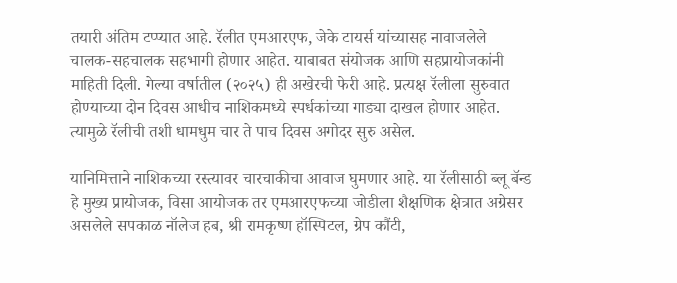तयारी अंतिम टप्प्यात आहे. रॅलीत एमआरएफ, जेके टायर्स यांच्यासह नावाजलेले चालक-सहचालक सहभागी होणार आहेत. याबाबत संयोजक आणि सहप्रायोजकांनी माहिती दिली. गेल्या वर्षातील (२०२५) ही अखेरची फेरी आहे. प्रत्यक्ष रॅलीला सुरुवात होण्याच्या दोन दिवस आधीच नाशिकमध्ये स्पर्धकांच्या गाड्या दाखल होणार आहेत. त्यामुळे रॅलीची तशी धामधुम चार ते पाच दिवस अगोदर सुरु असेल.

यानिमित्ताने नाशिकच्या रस्त्यावर चारचाकीचा आवाज घुमणार आहे. या रॅलीसाठी ब्लू बॅन्ड हे मुख्य प्रायोजक, विसा आयोजक तर एमआरएफच्या जोडीला शैक्षणिक क्षेत्रात अग्रेसर असलेले सपकाळ नॉलेज हब, श्री रामकृष्ण हॉस्पिटल, ग्रेप कौंटी,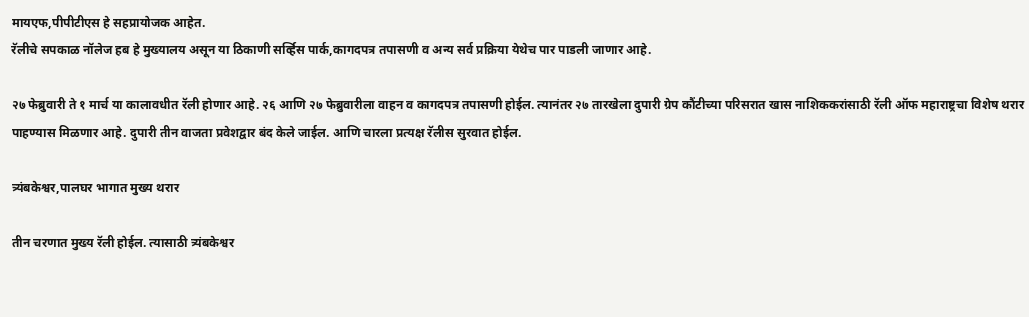मायएफ,पीपीटीएस हे सहप्रायोजक आहेत.
रॅलीचे सपकाळ नॉलेज हब हे मुख्यालय असून या ठिकाणी सर्व्हिस पार्क,कागदपत्र तपासणी व अन्य सर्व प्रक्रिया येथेच पार पाडली जाणार आहे.

२७ फेब्रुवारी ते १ मार्च या कालावधीत रॅली होणार आहे. २६ आणि २७ फेब्रुवारीला वाहन व कागदपत्र तपासणी होईल. त्यानंतर २७ तारखेला दुपारी ग्रेप कौंटीच्या परिसरात खास नाशिककरांसाठी रॅली ऑफ महाराष्ट्रचा विशेष थरार पाहण्यास मिळणार आहे. दुपारी तीन वाजता प्रवेशद्वार बंद केले जाईल. आणि चारला प्रत्यक्ष रॅलीस सुरवात होईल.

त्र्यंबकेश्वर,पालघर भागात मुख्य थरार

तीन चरणात मुख्य रॅली होईल. त्यासाठी त्र्यंबकेश्वर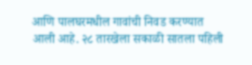आणि पालघरमधील गावांची निवड करण्यात आली आहे. २८ तारखेला सकाळी सातला पहिली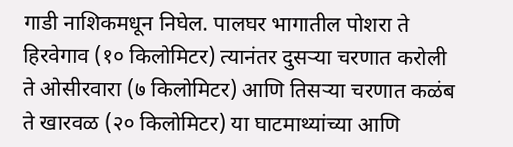गाडी नाशिकमधून निघेल. पालघर भागातील पोशरा ते हिरवेगाव (१० किलोमिटर) त्यानंतर दुसऱ्या चरणात करोली ते ओसीरवारा (७ किलोमिटर) आणि तिसऱ्या चरणात कळंब ते खारवळ (२० किलोमिटर) या घाटमाथ्यांच्या आणि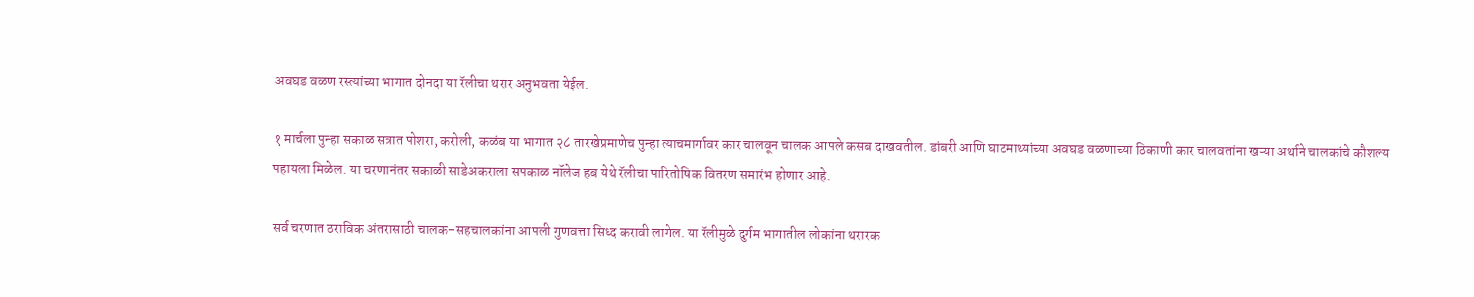अवघड वळण रस्त्यांच्या भागात दोनदा या रॅलीचा थरार अनुभवता येईल.

१ मार्चला पुन्हा सकाळ सत्रात पोशरा, करोली, कळंब या भागात २८ तारखेप्रमाणेच पुन्हा त्याचमार्गावर कार चालवून चालक आपले कसब दाखवतील. डांबरी आणि घाटमाथ्यांच्या अवघड वळणाच्या ठिकाणी कार चालवतांना खऱ्या अर्थाने चालकांचे कौशल्य पहायला मिळेल. या चरणानंतर सकाळी साडेअकराला सपकाळ नॉलेज हब येथे रॅलीचा पारितोषिक वितरण समारंभ होणार आहे.

सर्व चरणात ठराविक अंतरासाठी चालक-सहचालकांना आपली गुणवत्ता सिध्द करावी लागेल. या रॅलीमुळे दुर्गम भागातील लोकांना थरारक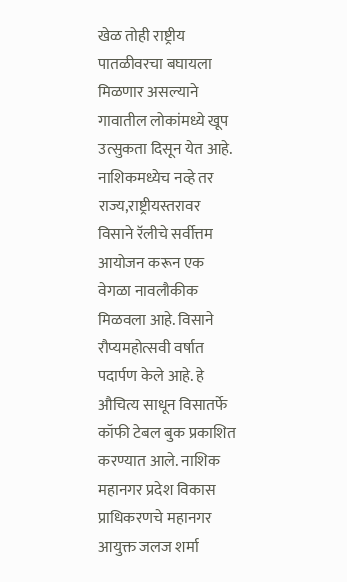खेळ तोही राष्ट्रीय पातळीवरचा बघायला मिळणार असल्याने गावातील लोकांमध्ये खूप उत्सुकता दिसून येत आहे. नाशिकमध्येच नव्हे तर राज्य,राष्ट्रीयस्तरावर विसाने रॅलीचे सर्वीत्तम आयोजन करून एक वेगळा नावलौकीक मिळवला आहे. विसाने रौप्यमहोत्सवी वर्षात पदार्पण केले आहे. हे औचित्य साधून विसातर्फे कॉफी टेबल बुक प्रकाशित करण्यात आले. नाशिक महानगर प्रदेश विकास प्राधिकरणचे महानगर आयुक्त जलज शर्मा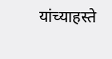यांच्याहस्ते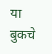या बुकचे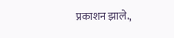प्रकाशन झाले.,